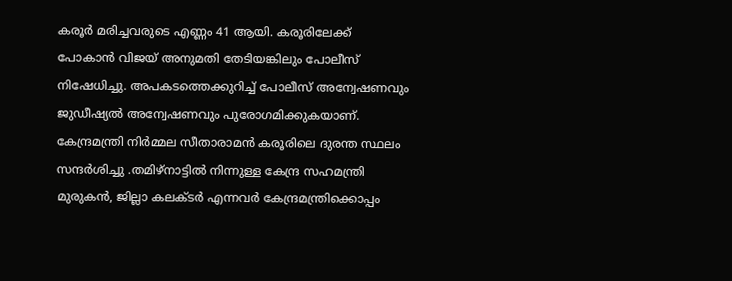കരൂർ മരിച്ചവരുടെ എണ്ണം 41 ആയി. കരൂരിലേക്ക് പോകാൻ വിജയ് അനുമതി തേടിയങ്കിലും പോലീസ് നിഷേധിച്ചു. അപകടത്തെക്കുറിച്ച് പോലീസ് അന്വേഷണവും ജുഡീഷ്യൽ അന്വേഷണവും പുരോഗമിക്കുകയാണ്. കേന്ദ്രമന്ത്രി നിർമ്മല സീതാരാമൻ കരൂരിലെ ദുരന്ത സ്ഥലം സന്ദർശിച്ചു .തമിഴ്നാട്ടിൽ നിന്നുള്ള കേന്ദ്ര സഹമന്ത്രി മുരുകൻ, ജില്ലാ കലക്ടർ എന്നവർ കേന്ദ്രമന്ത്രിക്കൊപ്പം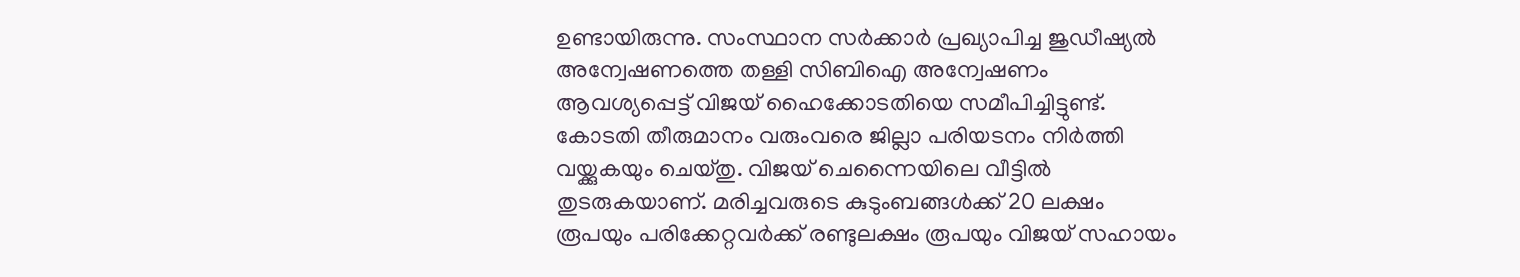ഉണ്ടായിരുന്നു. സംസ്ഥാന സർക്കാർ പ്രഖ്യാപിച്ച ജുഡീഷ്യൽ അന്വേഷണത്തെ തള്ളി സിബിഐ അന്വേഷണം ആവശ്യപ്പെട്ട് വിജയ് ഹൈക്കോടതിയെ സമീപിച്ചിട്ടുണ്ട്. കോടതി തീരുമാനം വരുംവരെ ജില്ലാ പരിയടനം നിർത്തി വയ്ക്കുകയും ചെയ്തു. വിജയ് ചെന്നൈയിലെ വീട്ടിൽ തുടരുകയാണ്. മരിച്ചവരുടെ കുടുംബങ്ങൾക്ക് 20 ലക്ഷം രൂപയും പരിക്കേറ്റവർക്ക് രണ്ടുലക്ഷം രൂപയും വിജയ് സഹായം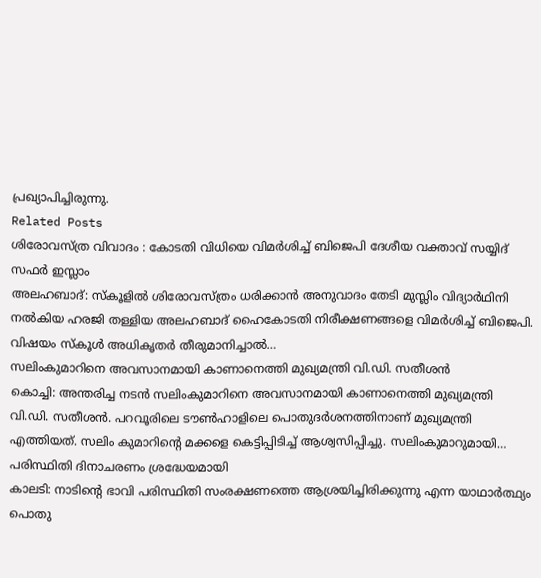പ്രഖ്യാപിച്ചിരുന്നു.
Related Posts
ശിരോവസ്ത്ര വിവാദം : കോടതി വിധിയെ വിമർശിച്ച് ബിജെപി ദേശീയ വക്താവ് സയ്യിദ് സഫർ ഇസ്ലാം
അലഹബാദ്: സ്കൂളിൽ ശിരോവസ്ത്രം ധരിക്കാൻ അനുവാദം തേടി മുസ്ലിം വിദ്യാർഥിനി നൽകിയ ഹരജി തള്ളിയ അലഹബാദ് ഹൈകോടതി നിരീക്ഷണങ്ങളെ വിമർശിച്ച് ബിജെപി. വിഷയം സ്കൂൾ അധികൃതർ തീരുമാനിച്ചാൽ…
സലിംകുമാറിനെ അവസാനമായി കാണാനെത്തി മുഖ്യമന്ത്രി വി.ഡി. സതീശൻ
കൊച്ചി: അന്തരിച്ച നടൻ സലിംകുമാറിനെ അവസാനമായി കാണാനെത്തി മുഖ്യമന്ത്രി വി.ഡി. സതീശൻ. പറവൂരിലെ ടൗൺഹാളിലെ പൊതുദർശനത്തിനാണ് മുഖ്യമന്ത്രി എത്തിയത്. സലിം കുമാറിന്റെ മക്കളെ കെട്ടിപ്പിടിച്ച് ആശ്വസിപ്പിച്ചു. സലിംകുമാറുമായി…
പരിസ്ഥിതി ദിനാചരണം ശ്രദ്ധേയമായി
കാലടി: നാടിൻ്റെ ഭാവി പരിസ്ഥിതി സംരക്ഷണത്തെ ആശ്രയിച്ചിരിക്കുന്നു എന്ന യാഥാർത്ഥ്യം പൊതു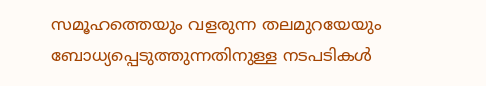സമൂഹത്തെയും വളരുന്ന തലമുറയേയും ബോധ്യപ്പെടുത്തുന്നതിനുള്ള നടപടികൾ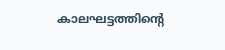കാലഘട്ടത്തിൻ്റെ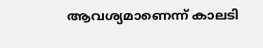ആവശ്യമാണെന്ന് കാലടി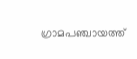ഗ്രാമപഞ്ചായത്ത്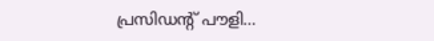പ്രസിഡൻ്റ് പൗളി…